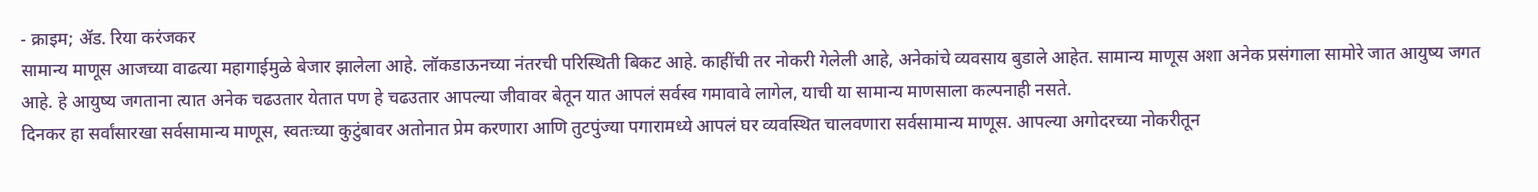- क्राइम; ॲड. रिया करंजकर
सामान्य माणूस आजच्या वाढत्या महागाईमुळे बेजार झालेला आहे. लॉकडाऊनच्या नंतरची परिस्थिती बिकट आहे. काहींची तर नोकरी गेलेली आहे, अनेकांचे व्यवसाय बुडाले आहेत. सामान्य माणूस अशा अनेक प्रसंगाला सामोरे जात आयुष्य जगत आहे. हे आयुष्य जगताना त्यात अनेक चढउतार येतात पण हे चढउतार आपल्या जीवावर बेतून यात आपलं सर्वस्व गमावावे लागेल, याची या सामान्य माणसाला कल्पनाही नसते.
दिनकर हा सर्वांसारखा सर्वसामान्य माणूस, स्वतःच्या कुटुंबावर अतोनात प्रेम करणारा आणि तुटपुंज्या पगारामध्ये आपलं घर व्यवस्थित चालवणारा सर्वसामान्य माणूस. आपल्या अगोदरच्या नोकरीतून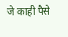जे काही पैसे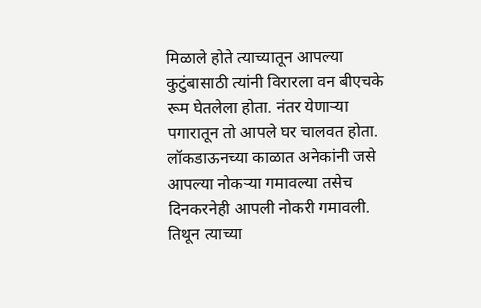मिळाले होते त्याच्यातून आपल्या कुटुंबासाठी त्यांनी विरारला वन बीएचके रूम घेतलेला होता. नंतर येणाऱ्या पगारातून तो आपले घर चालवत होता.
लॉकडाऊनच्या काळात अनेकांनी जसे आपल्या नोकऱ्या गमावल्या तसेच दिनकरनेही आपली नोकरी गमावली. तिथून त्याच्या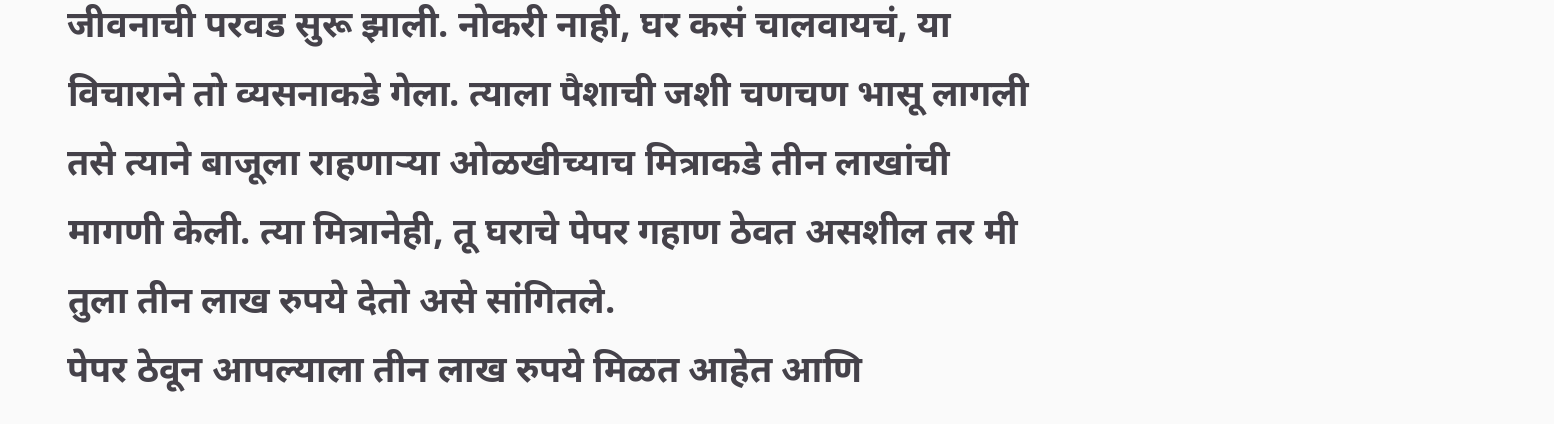जीवनाची परवड सुरू झाली. नोकरी नाही, घर कसं चालवायचं, या विचाराने तो व्यसनाकडे गेला. त्याला पैशाची जशी चणचण भासू लागली तसे त्याने बाजूला राहणाऱ्या ओळखीच्याच मित्राकडे तीन लाखांची मागणी केली. त्या मित्रानेही, तू घराचे पेपर गहाण ठेवत असशील तर मी तुला तीन लाख रुपये देतो असे सांगितले.
पेपर ठेवून आपल्याला तीन लाख रुपये मिळत आहेत आणि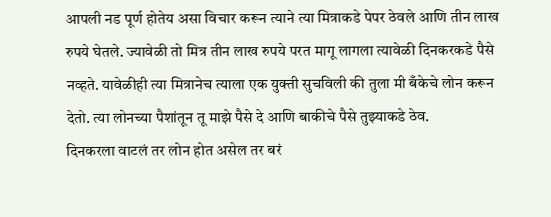आपली नड पूर्ण होतेय असा विचार करून त्याने त्या मित्राकडे पेपर ठेवले आणि तीन लाख रुपये घेतले. ज्यावेळी तो मित्र तीन लाख रुपये परत मागू लागला त्यावेळी दिनकरकडे पैसे नव्हते. यावेळीही त्या मित्रानेच त्याला एक युक्ती सुचविली की तुला मी बँकेचे लोन करून देतो. त्या लोनच्या पैशांतून तू माझे पैसे दे आणि बाकीचे पैसे तुझ्याकडे ठेव.
दिनकरला वाटलं तर लोन होत असेल तर बरं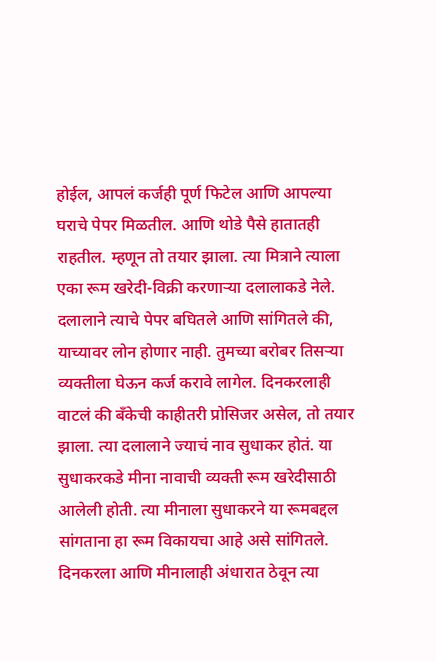होईल, आपलं कर्जही पूर्ण फिटेल आणि आपल्या घराचे पेपर मिळतील. आणि थोडे पैसे हातातही राहतील. म्हणून तो तयार झाला. त्या मित्राने त्याला एका रूम खरेदी-विक्री करणाऱ्या दलालाकडे नेले. दलालाने त्याचे पेपर बघितले आणि सांगितले की, याच्यावर लोन होणार नाही. तुमच्या बरोबर तिसऱ्या व्यक्तीला घेऊन कर्ज करावे लागेल. दिनकरलाही वाटलं की बँकेची काहीतरी प्रोसिजर असेल, तो तयार झाला. त्या दलालाने ज्याचं नाव सुधाकर होतं. या सुधाकरकडे मीना नावाची व्यक्ती रूम खरेदीसाठी आलेली होती. त्या मीनाला सुधाकरने या रूमबद्दल सांगताना हा रूम विकायचा आहे असे सांगितले. दिनकरला आणि मीनालाही अंधारात ठेवून त्या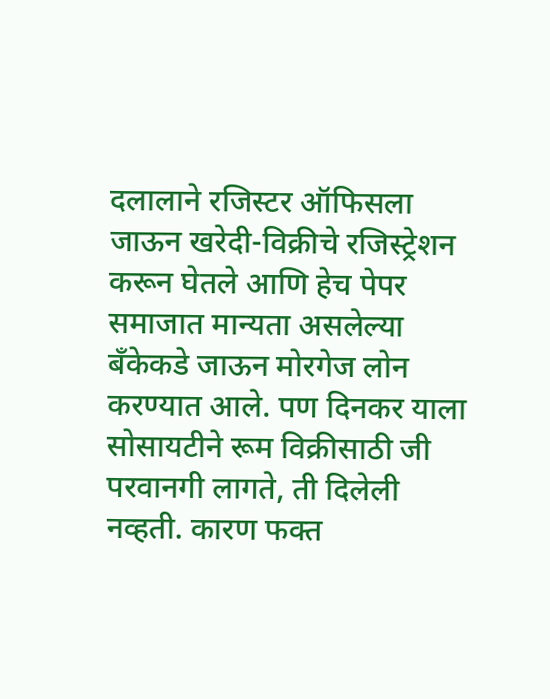दलालाने रजिस्टर ऑफिसला जाऊन खरेदी-विक्रीचे रजिस्ट्रेशन करून घेतले आणि हेच पेपर समाजात मान्यता असलेल्या बँकेकडे जाऊन मोरगेज लोन करण्यात आले. पण दिनकर याला सोसायटीने रूम विक्रीसाठी जी परवानगी लागते, ती दिलेली नव्हती. कारण फक्त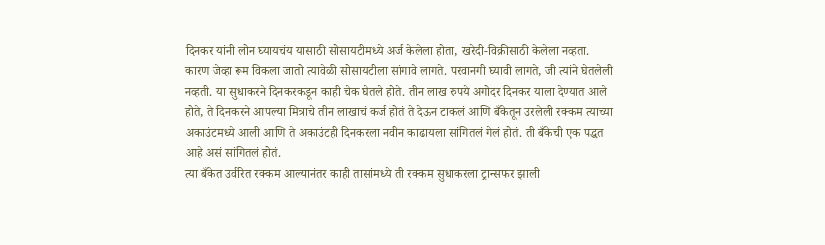दिनकर यांनी लोन घ्यायचंय यासाठी सोसायटीमध्ये अर्ज केलेला होता, खरेदी-विक्रीसाठी केलेला नव्हता. कारण जेव्हा रूम विकला जातो त्यावेळी सोसायटीला सांगावे लागते. परवानगी घ्यावी लागते, जी त्यांने घेतलेली नव्हती. या सुधाकरने दिनकरकडून काही चेक घेतले होते. तीन लाख रुपये अगोदर दिनकर याला देण्यात आले होते, ते दिनकरने आपल्या मित्राचे तीन लाखाचं कर्ज होतं ते देऊन टाकलं आणि बँकेतून उरलेली रक्कम त्याच्या अकाउंटमध्ये आली आणि ते अकाउंटही दिनकरला नवीन काढायला सांगितलं गेलं होतं. ती बँकेची एक पद्धत आहे असं सांगितलं होतं.
त्या बँकेत उर्वरित रक्कम आल्यानंतर काही तासांमध्ये ती रक्कम सुधाकरला ट्रान्सफर झाली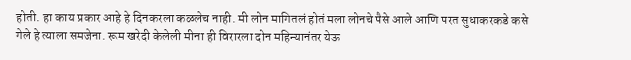होती. हा काय प्रकार आहे हे दिनकरला कळलेच नाही. मी लोन मागितलं होतं मला लोनचे पैसे आले आणि परत सुधाकरकडे कसे गेले हे त्याला समजेना. रूम खरेदी केलेली मीना ही विरारला दोन महिन्यानंतर येऊ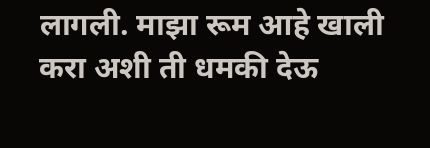लागली. माझा रूम आहे खाली करा अशी ती धमकी देऊ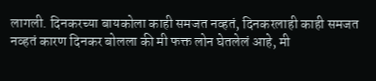लागली. दिनकरच्या बायकोला काही समजत नव्हतं, दिनकरलाही काही समजत नव्हतं कारण दिनकर बोलला की मी फक्त लोन घेतलेलं आहे, मी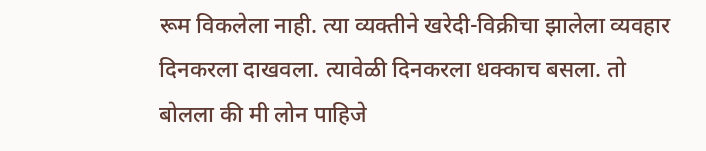रूम विकलेला नाही. त्या व्यक्तीने खरेदी-विक्रीचा झालेला व्यवहार दिनकरला दाखवला. त्यावेळी दिनकरला धक्काच बसला. तो बोलला की मी लोन पाहिजे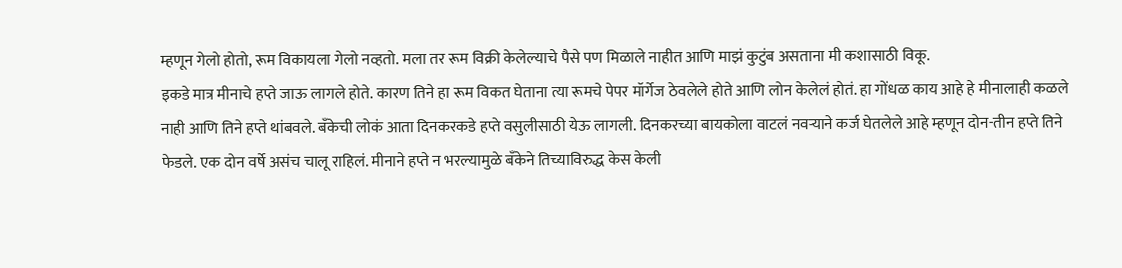म्हणून गेलो होतो, रूम विकायला गेलो नव्हतो. मला तर रूम विक्री केलेल्याचे पैसे पण मिळाले नाहीत आणि माझं कुटुंब असताना मी कशासाठी विकू.
इकडे मात्र मीनाचे हप्ते जाऊ लागले होते. कारण तिने हा रूम विकत घेताना त्या रूमचे पेपर मॉर्गेज ठेवलेले होते आणि लोन केलेलं होतं. हा गोंधळ काय आहे हे मीनालाही कळले नाही आणि तिने हप्ते थांबवले. बँकेची लोकं आता दिनकरकडे हप्ते वसुलीसाठी येऊ लागली. दिनकरच्या बायकोला वाटलं नवऱ्याने कर्ज घेतलेले आहे म्हणून दोन-तीन हप्ते तिने फेडले. एक दोन वर्षे असंच चालू राहिलं. मीनाने हप्ते न भरल्यामुळे बँकेने तिच्याविरुद्ध केस केली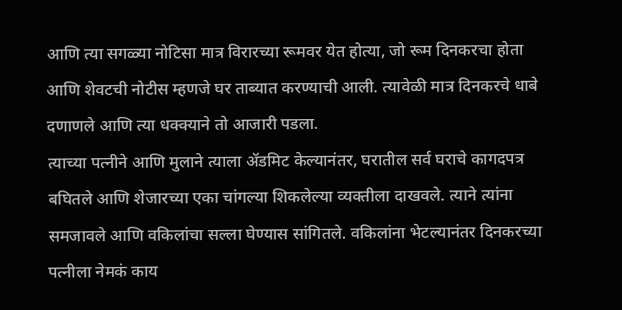आणि त्या सगळ्या नोटिसा मात्र विरारच्या रूमवर येत होत्या, जो रूम दिनकरचा होता आणि शेवटची नोटीस म्हणजे घर ताब्यात करण्याची आली. त्यावेळी मात्र दिनकरचे धाबे दणाणले आणि त्या धक्क्याने तो आजारी पडला.
त्याच्या पत्नीने आणि मुलाने त्याला ॲडमिट केल्यानंतर, घरातील सर्व घराचे कागदपत्र बघितले आणि शेजारच्या एका चांगल्या शिकलेल्या व्यक्तीला दाखवले. त्याने त्यांना समजावले आणि वकिलांचा सल्ला घेण्यास सांगितले. वकिलांना भेटल्यानंतर दिनकरच्या पत्नीला नेमकं काय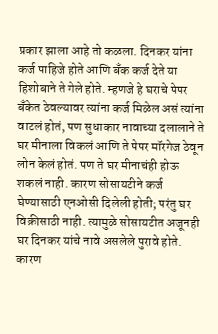प्रकार झाला आहे तो कळला. दिनकर यांना कर्ज पाहिजे होते आणि बँक कर्ज देते या हिशोबाने ते गेले होते. म्हणजे हे घराचे पेपर बँकेत ठेवल्यावर त्यांना कर्ज मिळेल असं त्यांना वाटलं होतं, पण सुधाकार नावाच्या दलालाने ते घर मीनाला विकलं आणि ते पेपर मॉरगेज ठेवून लोन केलं होतं. पण ते घर मीनाचंही होऊ शकलं नाही. कारण सोसायटीने कर्ज घेण्यासाठी एनओसी दिलेली होती; परंतु घर विक्रीसाठी नाही. त्यामुळे सोसायटीत अजूनही घर दिनकर यांचे नावे असलेले पुरावे होते. कारण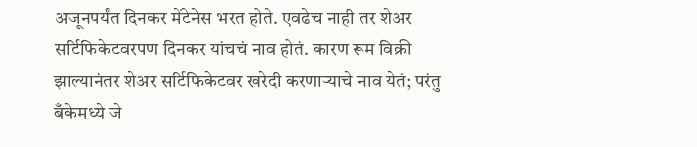अजूनपर्यंत दिनकर मेंटेनेस भरत होते. एवढेच नाही तर शेअर सर्टिफिकेटवरपण दिनकर यांचचं नाव होतं. कारण रूम विक्री झाल्यानंतर शेअर सर्टिफिकेटवर खरेदी करणाऱ्याचे नाव येतं; परंतु बँकेमध्ये जे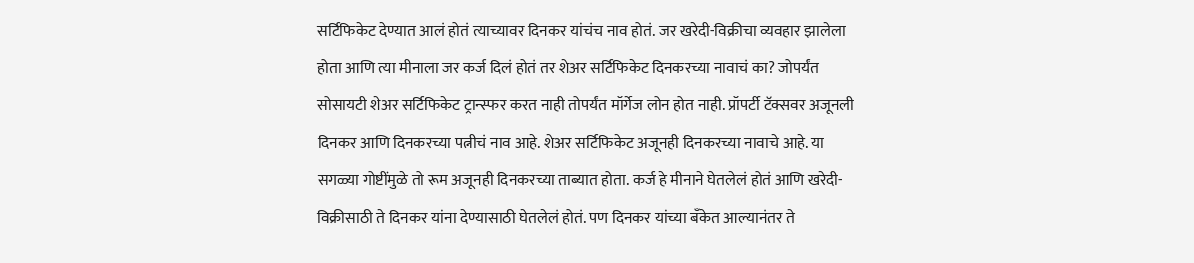सर्टिफिकेट देण्यात आलं होतं त्याच्यावर दिनकर यांचंच नाव होतं. जर खरेदी-विक्रीचा व्यवहार झालेला होता आणि त्या मीनाला जर कर्ज दिलं होतं तर शेअर सर्टिफिकेट दिनकरच्या नावाचं का? जोपर्यंत सोसायटी शेअर सर्टिफिकेट ट्रान्स्फर करत नाही तोपर्यंत मॉर्गेज लोन होत नाही. प्रॉपर्टी टॅक्सवर अजूनली दिनकर आणि दिनकरच्या पत्नीचं नाव आहे. शेअर सर्टिफिकेट अजूनही दिनकरच्या नावाचे आहे. या सगळ्या गोष्टींमुळे तो रूम अजूनही दिनकरच्या ताब्यात होता. कर्ज हे मीनाने घेतलेलं होतं आणि खरेदी-विक्रीसाठी ते दिनकर यांना देण्यासाठी घेतलेलं होतं. पण दिनकर यांच्या बँकेत आल्यानंतर ते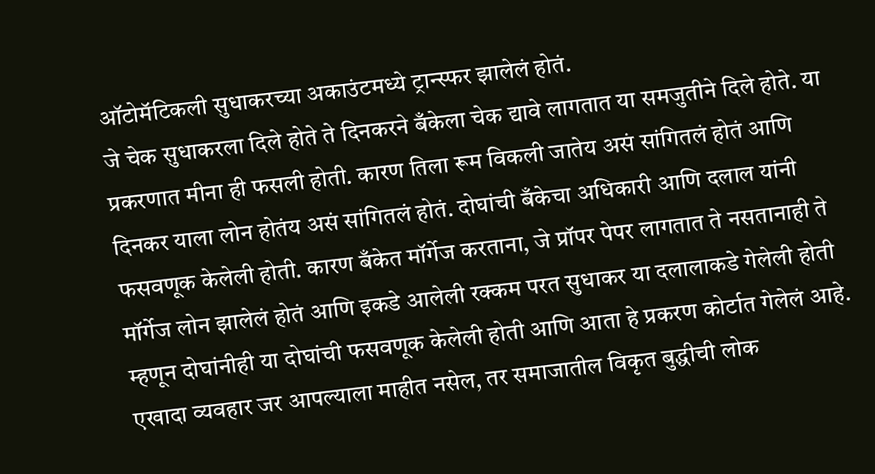ऑटोमॅटिकली सुधाकरच्या अकाउंटमध्ये ट्रान्स्फर झालेलं होतं.
जे चेक सुधाकरला दिले होते ते दिनकरने बँकेला चेक द्यावे लागतात या समजुतीने दिले होते. या प्रकरणात मीना ही फसली होती. कारण तिला रूम विकली जातेय असं सांगितलं होतं आणि दिनकर याला लोन होतंय असं सांगितलं होतं. दोघांची बँकेचा अधिकारी आणि दलाल यांनी फसवणूक केलेली होती. कारण बँकेत मॉर्गेज करताना, जे प्रॉपर पेपर लागतात ते नसतानाही ते मॉर्गेज लोन झालेलं होतं आणि इकडे आलेली रक्कम परत सुधाकर या दलालाकडे गेलेली होती म्हणून दोघांनीही या दोघांची फसवणूक केलेली होती आणि आता हे प्रकरण कोर्टात गेलेलं आहे.
एखादा व्यवहार जर आपल्याला माहीत नसेल, तर समाजातील विकृत बुद्धीची लोक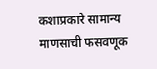कशाप्रकारे सामान्य माणसाची फसवणूक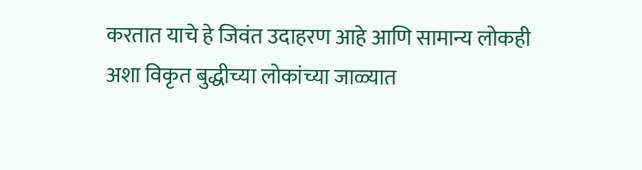करतात याचे हे जिवंत उदाहरण आहे आणि सामान्य लोकही अशा विकृत बुद्धीच्या लोकांच्या जाळ्यात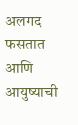अलगद फसतात आणि आयुष्याची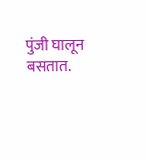पुंजी घालून बसतात.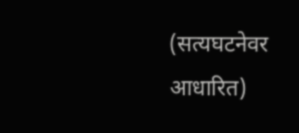(सत्यघटनेवर आधारित)